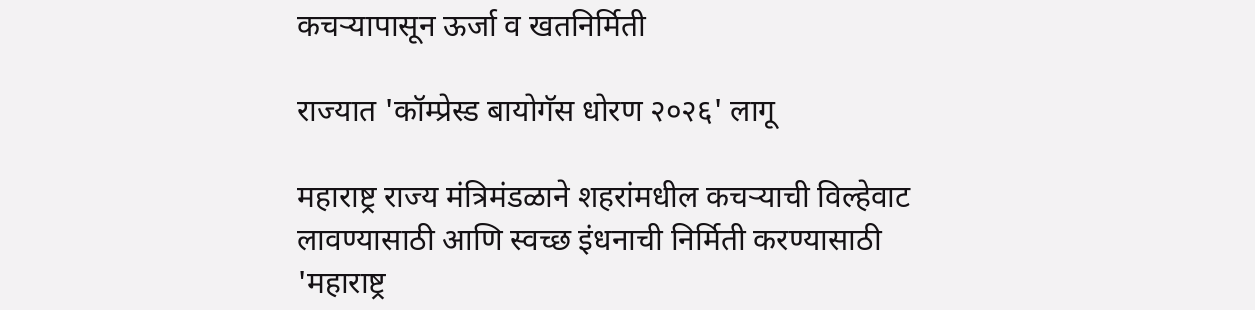कचऱ्यापासून ऊर्जा व खतनिर्मिती

राज्यात 'कॉम्प्रेस्ड बायोगॅस धोरण २०२६' लागू

महाराष्ट्र राज्य मंत्रिमंडळाने शहरांमधील कचऱ्याची विल्हेवाट लावण्यासाठी आणि स्वच्छ इंधनाची निर्मिती करण्यासाठी 'महाराष्ट्र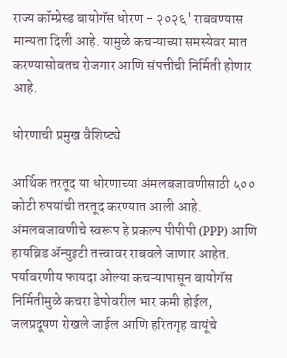राज्य कॉम्प्रेस्ड बायोगॅस धोरण - २०२६' राबवण्यास मान्यता दिली आहे. यामुळे कचऱ्याच्या समस्येवर मात करण्यासोबतच रोजगार आणि संपत्तीची निर्मिती होणार आहे.

धोरणाची प्रमुख वैशिष्ट्ये

आर्थिक तरतूद या धोरणाच्या अंमलबजावणीसाठी ५०० कोटी रुपयांची तरतूद करण्यात आली आहे.
अंमलबजावणीचे स्वरूप हे प्रकल्प पीपीपी (PPP) आणि हायब्रिड ॲन्युइटी तत्त्वावर राबवले जाणार आहेत.
पर्यावरणीय फायदा ओल्या कचऱ्यापासून बायोगॅस निर्मितीमुळे कचरा डेपोवरील भार कमी होईल, जलप्रदूषण रोखले जाईल आणि हरितगृह वायूंचे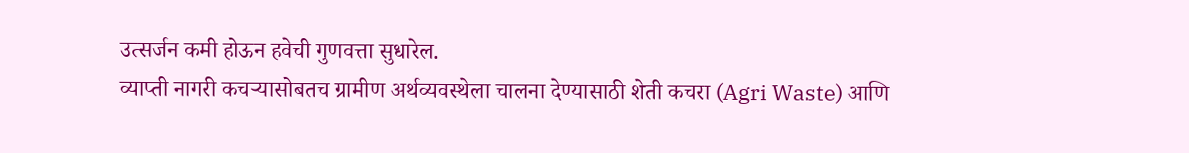उत्सर्जन कमी होऊन हवेची गुणवत्ता सुधारेल.
व्याप्ती नागरी कचऱ्यासोबतच ग्रामीण अर्थव्यवस्थेला चालना देण्यासाठी शेती कचरा (Agri Waste) आणि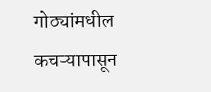गोठ्यांमधील कचऱ्यापासून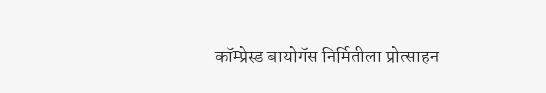कॉम्प्रेस्ड बायोगॅस निर्मितीला प्रोत्साहन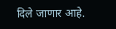दिले जाणार आहे.